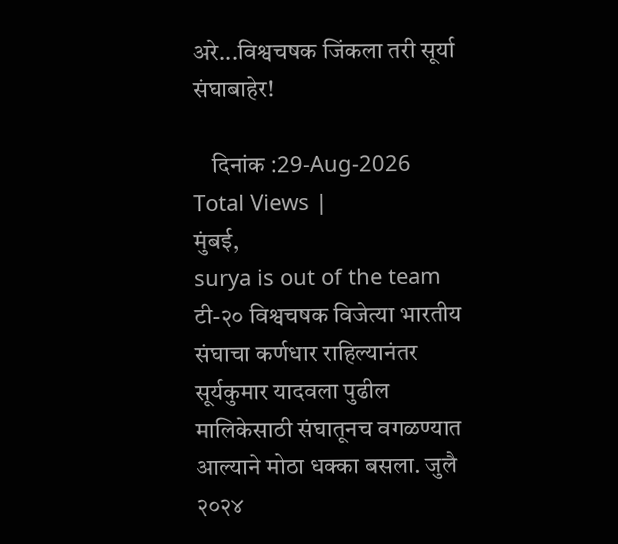अरे...विश्वचषक जिंकला तरी सूर्या संघाबाहेर!

    दिनांक :29-Aug-2026
Total Views |
मुंबई,
surya is out of the team टी-२० विश्वचषक विजेत्या भारतीय संघाचा कर्णधार राहिल्यानंतर सूर्यकुमार यादवला पुढील मालिकेसाठी संघातूनच वगळण्यात आल्याने मोठा धक्का बसला. जुलै २०२४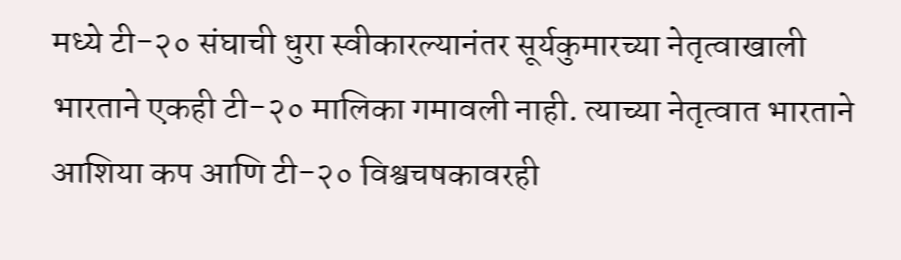मध्ये टी-२० संघाची धुरा स्वीकारल्यानंतर सूर्यकुमारच्या नेतृत्वाखाली भारताने एकही टी-२० मालिका गमावली नाही. त्याच्या नेतृत्वात भारताने आशिया कप आणि टी-२० विश्वचषकावरही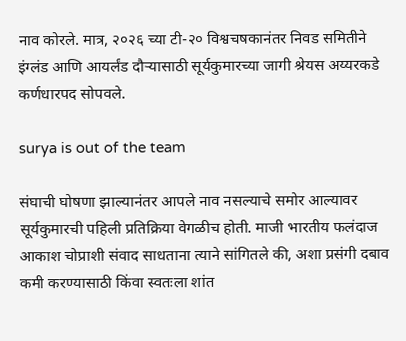नाव कोरले. मात्र, २०२६ च्या टी-२० विश्वचषकानंतर निवड समितीने इंग्लंड आणि आयर्लंड दौऱ्यासाठी सूर्यकुमारच्या जागी श्रेयस अय्यरकडे कर्णधारपद सोपवले.

surya is out of the team

संघाची घोषणा झाल्यानंतर आपले नाव नसल्याचे समोर आल्यावर सूर्यकुमारची पहिली प्रतिक्रिया वेगळीच होती. माजी भारतीय फलंदाज आकाश चोप्राशी संवाद साधताना त्याने सांगितले की, अशा प्रसंगी दबाव कमी करण्यासाठी किंवा स्वतःला शांत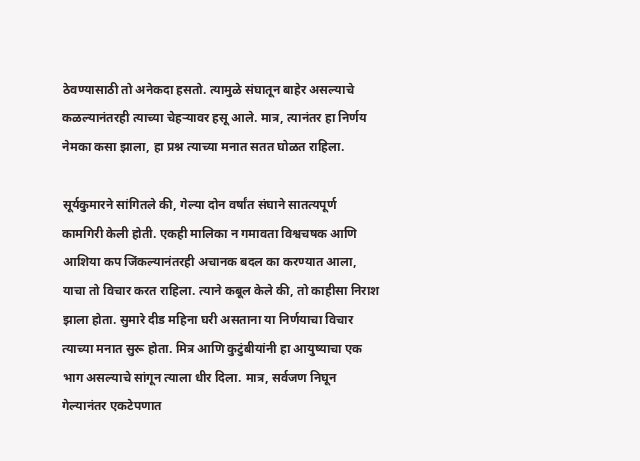ठेवण्यासाठी तो अनेकदा हसतो. त्यामुळे संघातून बाहेर असल्याचे कळल्यानंतरही त्याच्या चेहऱ्यावर हसू आले. मात्र, त्यानंतर हा निर्णय नेमका कसा झाला, हा प्रश्न त्याच्या मनात सतत घोळत राहिला.

सूर्यकुमारने सांगितले की, गेल्या दोन वर्षांत संघाने सातत्यपूर्ण कामगिरी केली होती. एकही मालिका न गमावता विश्वचषक आणि आशिया कप जिंकल्यानंतरही अचानक बदल का करण्यात आला, याचा तो विचार करत राहिला. त्याने कबूल केले की, तो काहीसा निराश झाला होता. सुमारे दीड महिना घरी असताना या निर्णयाचा विचार त्याच्या मनात सुरू होता. मित्र आणि कुटुंबीयांनी हा आयुष्याचा एक भाग असल्याचे सांगून त्याला धीर दिला. मात्र, सर्वजण निघून गेल्यानंतर एकटेपणात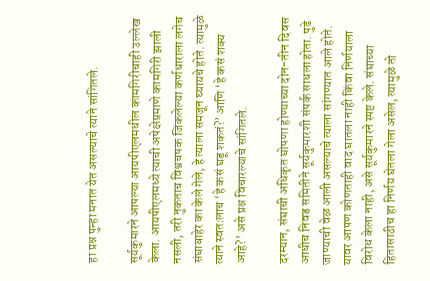हा प्रश्न पुन्हा मनात येत असल्याचे त्याने सांगितले.

सूर्यकुमारने आपल्या आयपीएलमधील कामगिरीचाही उल्लेख केला. आयपीएलमध्ये त्याची अपेक्षेप्रमाणे कामगिरी झाली नसली, तरी नुकताच विश्वचषक जिंकलेल्या कर्णधाराला लगेच संघाबाहेर का केले गेले, हे त्याला समजून घ्यायचे होते. त्यामुळे त्याने स्वतःलाच ‘हे कसं घडू शकतं?’ आणि ‘हे कसं शक्य आहे?’ असे प्रश्न विचारल्याचे सांगितले.

दरम्यान, संघाची अधिकृत घोषणा होण्याच्या दोन-तीन दिवस आधीच निवड समितीने सूर्यकुमारशी संपर्क साधला होता. पुढे जाण्याची वेळ आली असल्याचे त्याला सांगण्यात आले होते. यावर आपण कोणताही वाद घातला नाही किंवा निर्णयाला विरोध केला नाही, असे सूर्यकुमारने स्पष्ट केले. संघाच्या हितासाठीच हा निर्णय घेतला गेला असेल, त्यामुळे तो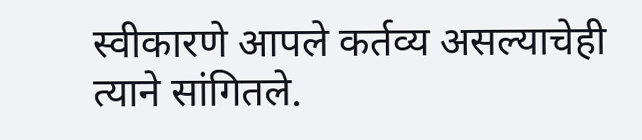स्वीकारणे आपले कर्तव्य असल्याचेही त्याने सांगितले.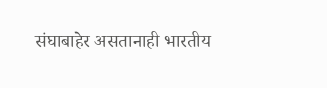संघाबाहेर असतानाही भारतीय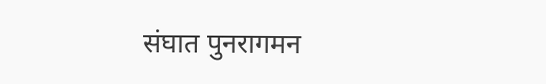संघात पुनरागमन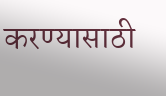करण्यासाठी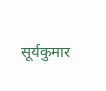सूर्यकुमार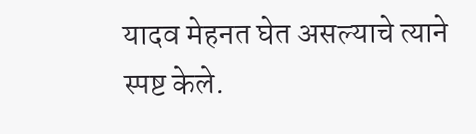यादव मेहनत घेत असल्याचे त्याने स्पष्ट केले.